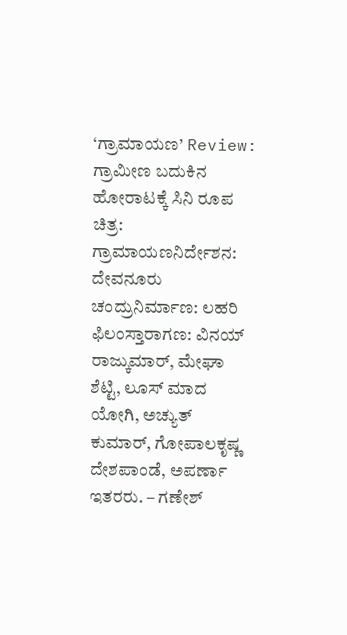‘ಗ್ರಾಮಾಯಣ’ Review: ಗ್ರಾಮೀಣ ಬದುಕಿನ ಹೋರಾಟಕ್ಕೆ ಸಿನಿ ರೂಪ
ಚಿತ್ರ: ಗ್ರಾಮಾಯಣನಿರ್ದೇಶನ: ದೇವನೂರು ಚಂದ್ರುನಿರ್ಮಾಣ: ಲಹರಿ ಫಿಲಂಸ್ತಾರಾಗಣ: ವಿನಯ್ ರಾಜ್ಕುಮಾರ್, ಮೇಘಾ ಶೆಟ್ಟಿ, ಲೂಸ್ ಮಾದ ಯೋಗಿ, ಅಚ್ಯುತ್ ಕುಮಾರ್, ಗೋಪಾಲಕೃಷ್ಣ ದೇಶಪಾಂಡೆ, ಅಪರ್ಣಾ ಇತರರು. – ಗಣೇಶ್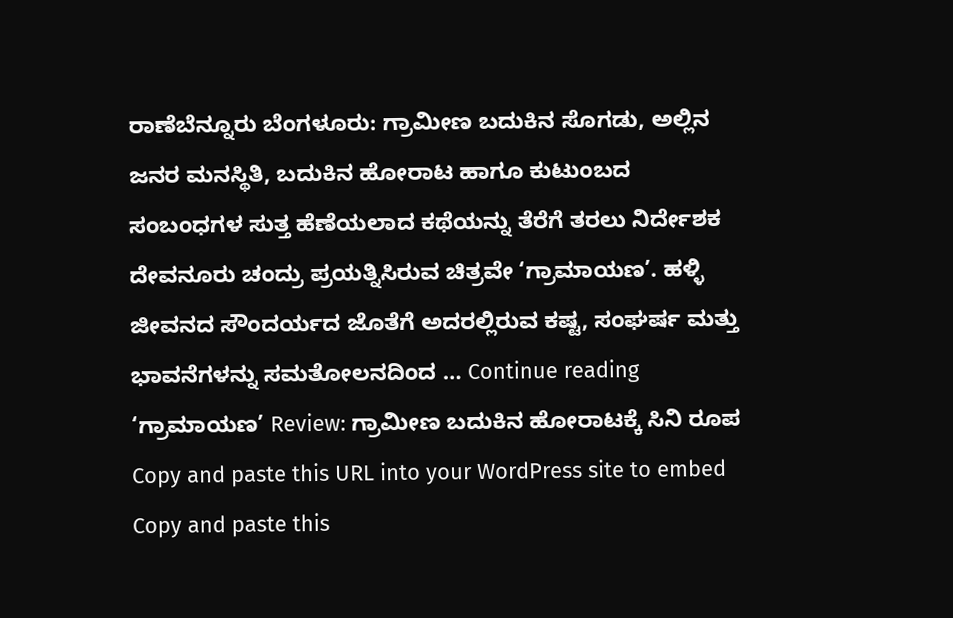ರಾಣೆಬೆನ್ನೂರು ಬೆಂಗಳೂರು: ಗ್ರಾಮೀಣ ಬದುಕಿನ ಸೊಗಡು, ಅಲ್ಲಿನ ಜನರ ಮನಸ್ಥಿತಿ, ಬದುಕಿನ ಹೋರಾಟ ಹಾಗೂ ಕುಟುಂಬದ ಸಂಬಂಧಗಳ ಸುತ್ತ ಹೆಣೆಯಲಾದ ಕಥೆಯನ್ನು ತೆರೆಗೆ ತರಲು ನಿರ್ದೇಶಕ ದೇವನೂರು ಚಂದ್ರು ಪ್ರಯತ್ನಿಸಿರುವ ಚಿತ್ರವೇ ‘ಗ್ರಾಮಾಯಣ’. ಹಳ್ಳಿ ಜೀವನದ ಸೌಂದರ್ಯದ ಜೊತೆಗೆ ಅದರಲ್ಲಿರುವ ಕಷ್ಟ, ಸಂಘರ್ಷ ಮತ್ತು ಭಾವನೆಗಳನ್ನು ಸಮತೋಲನದಿಂದ … Continue reading ‘ಗ್ರಾಮಾಯಣ’ Review: ಗ್ರಾಮೀಣ ಬದುಕಿನ ಹೋರಾಟಕ್ಕೆ ಸಿನಿ ರೂಪ
Copy and paste this URL into your WordPress site to embed
Copy and paste this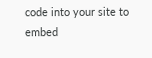code into your site to embed